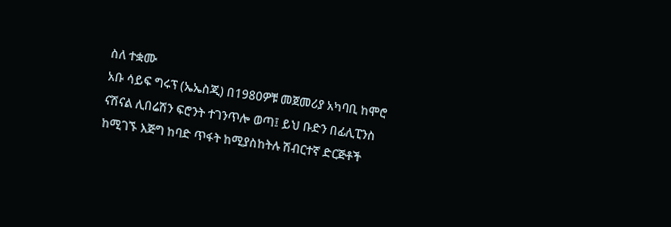ስለ ተቋሙ
አቡ ሳይፍ ግሩፕ (ኤኤስጂ) በ1980ዎቹ መጀመሪያ አካባቢ ከሞሮ ናሽናል ሊበሬሽን ፍሮንት ተገንጥሎ ወጣ፤ ይህ ቡድን በፊሊፒንስ ከሚገኙ እጅግ ከባድ ጥፋት ከሚያስከትሉ ሽብርተኛ ድርጅቶች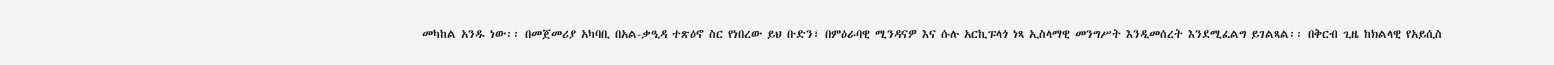መካከል አንዱ ነው፡፡ በመጀመሪያ አካባቢ በአል-ቃዒዳ ተጽዕኖ ስር የነበረው ይህ ቡድን፣ በምዕራባዊ ሚንዳናዎ እና ሱሉ አርኪፑላጎ ነጻ ኢስላማዊ መንግሥት እንዲመሰረት እንደሚፈልግ ይገልጻል፡፡ በቅርብ ጊዜ ከክልላዊ የአይሲስ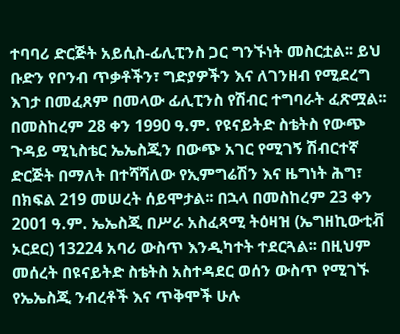ተባባሪ ድርጅት አይሲስ-ፊሊፒንስ ጋር ግንኙነት መስርቷል፡፡ ይህ ቡድን የቦንብ ጥቃቶችን፣ ግድያዎችን እና ለገንዘብ የሚደረግ እገታ በመፈጸም በመላው ፊሊፒንስ የሽብር ተግባራት ፈጽሟል፡፡
በመስከረም 28 ቀን 1990 ዓ.ም. የዩናይትድ ስቴትስ የውጭ ጉዳይ ሚኒስቴር ኤኤስጂን በውጭ አገር የሚገኝ ሽብርተኛ ድርጅት በማለት በተሻሻለው የኢምግሬሽን እና ዜግነት ሕግ፣ በክፍል 219 መሠረት ሰይሞታል፡፡ በኋላ በመስከረም 23 ቀን 2001 ዓ.ም. ኤኤስጂ በሥራ አስፈጻሚ ትዕዛዝ (ኤግዘኪውቲቭ ኦርደር) 13224 አባሪ ውስጥ እንዲካተት ተደርጓል፡፡ በዚህም መሰረት በዩናይትድ ስቴትስ አስተዳደር ወሰን ውስጥ የሚገኙ የኤኤስጂ ንብረቶች እና ጥቅሞች ሁሉ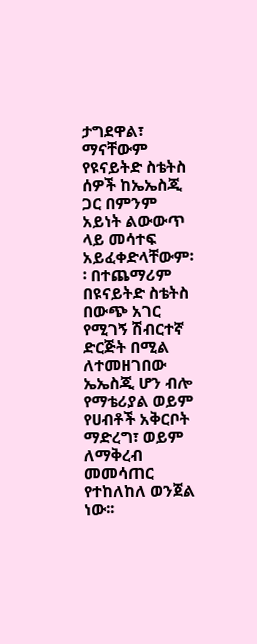ታግደዋል፣ ማናቸውም የዩናይትድ ስቴትስ ሰዎች ከኤኤስጂ ጋር በምንም አይነት ልውውጥ ላይ መሳተፍ አይፈቀድላቸውም፡፡ በተጨማሪም በዩናይትድ ስቴትስ በውጭ አገር የሚገኝ ሽብርተኛ ድርጅት በሚል ለተመዘገበው ኤኤስጂ ሆን ብሎ የማቴሪያል ወይም የሀብቶች አቅርቦት ማድረግ፣ ወይም ለማቅረብ መመሳጠር የተከለከለ ወንጀል ነው፡፡